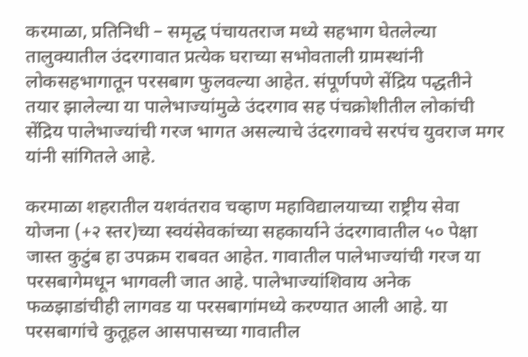करमाळा, प्रतिनिधी – समृद्ध पंचायतराज मध्ये सहभाग घेतलेल्या तालुक्यातील उंदरगावात प्रत्येक घराच्या सभोवताली ग्रामस्थांनी लोकसहभागातून परसबाग फुलवल्या आहेत. संपूर्णपणे सेंद्रिय पद्धतीने तयार झालेल्या या पालेभाज्यांमुळे उंदरगाव सह पंचक्रोशीतील लोकांची सेंद्रिय पालेभाज्यांची गरज भागत असल्याचे उंदरगावचे सरपंच युवराज मगर यांनी सांगितले आहे.

करमाळा शहरातील यशवंतराव चव्हाण महाविद्यालयाच्या राष्ट्रीय सेवा योजना (+२ स्तर)च्या स्वयंसेवकांच्या सहकार्याने उंदरगावातील ५० पेक्षा जास्त कुटुंब हा उपक्रम राबवत आहेत. गावातील पालेभाज्यांची गरज या परसबागेमधून भागवली जात आहे. पालेभाज्यांशिवाय अनेक फळझाडांचीही लागवड या परसबागांमध्ये करण्यात आली आहे. या परसबागांचे कुतूहल आसपासच्या गावातील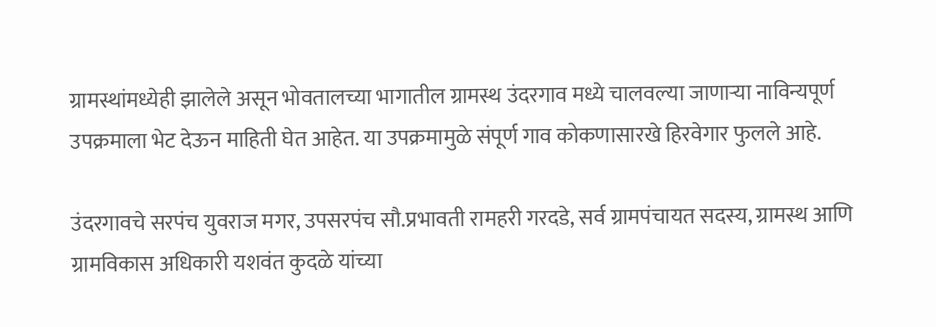ग्रामस्थांमध्येही झालेले असून भोवतालच्या भागातील ग्रामस्थ उंदरगाव मध्ये चालवल्या जाणाऱ्या नाविन्यपूर्ण उपक्रमाला भेट देऊन माहिती घेत आहेत. या उपक्रमामुळे संपूर्ण गाव कोकणासारखे हिरवेगार फुलले आहे.

उंदरगावचे सरपंच युवराज मगर, उपसरपंच सौ.प्रभावती रामहरी गरदडे, सर्व ग्रामपंचायत सदस्य, ग्रामस्थ आणि ग्रामविकास अधिकारी यशवंत कुदळे यांच्या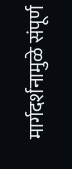मार्गदर्शनामुळे संपूर्ण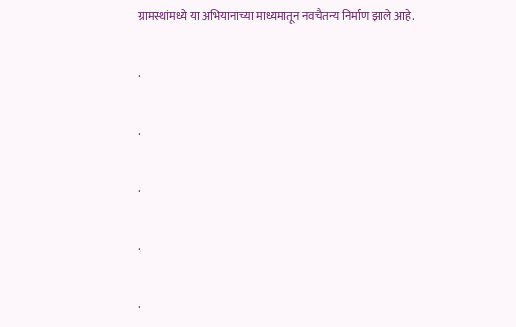ग्रामस्थांमध्ये या अभियानाच्या माध्यमातून नवचैतन्य निर्माण झाले आहे.

.

.

.

.

.